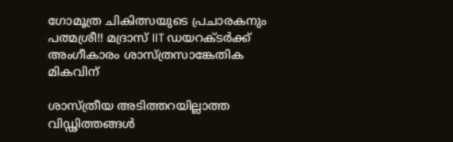ഗോമൂത്ര ചികിത്സയുടെ പ്രചാരകനും പത്മശ്രീ!! മദ്രാസ് IIT ഡയറക്ടർക്ക് അംഗീകാരം ശാസ്ത്രസാങ്കേതിക മികവിന്

ശാസ്ത്രീയ അടിത്തറയില്ലാത്ത വിഡ്ഢിത്തങ്ങൾ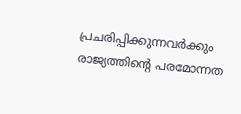പ്രചരിപ്പിക്കുന്നവർക്കും രാജ്യത്തിൻ്റെ പരമോന്നത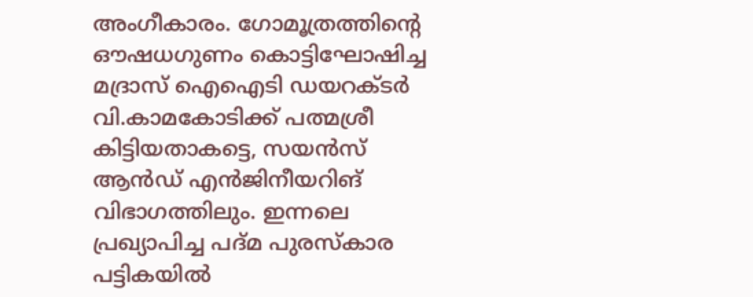അംഗീകാരം. ഗോമൂത്രത്തിൻ്റെ ഔഷധഗുണം കൊട്ടിഘോഷിച്ച മദ്രാസ് ഐഐടി ഡയറക്ടർ വി.കാമകോടിക്ക് പത്മശ്രീ കിട്ടിയതാകട്ടെ, സയൻസ് ആൻഡ് എൻജിനീയറിങ് വിഭാഗത്തിലും. ഇന്നലെ പ്രഖ്യാപിച്ച പദ്മ പുരസ്കാര പട്ടികയിൽ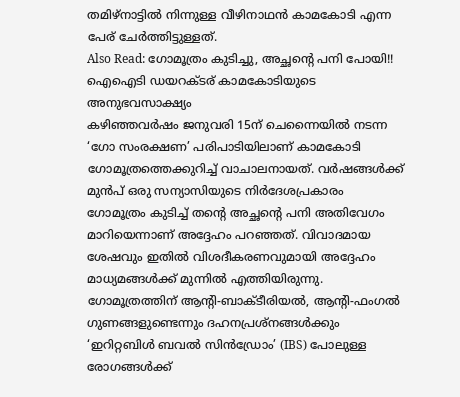തമിഴ്നാട്ടിൽ നിന്നുള്ള വീഴിനാഥൻ കാമകോടി എന്ന പേര് ചേർത്തിട്ടുള്ളത്.
Also Read: ഗോമൂത്രം കുടിച്ചു, അച്ഛന്റെ പനി പോയി!! ഐഐടി ഡയറക്ടര് കാമകോടിയുടെ അനുഭവസാക്ഷ്യം
കഴിഞ്ഞവർഷം ജനുവരി 15ന് ചെന്നൈയിൽ നടന്ന ‘ഗോ സംരക്ഷണ’ പരിപാടിയിലാണ് കാമകോടി ഗോമൂത്രത്തെക്കുറിച്ച് വാചാലനായത്. വർഷങ്ങൾക്ക് മുൻപ് ഒരു സന്യാസിയുടെ നിർദേശപ്രകാരം ഗോമൂത്രം കുടിച്ച് തന്റെ അച്ഛന്റെ പനി അതിവേഗം മാറിയെന്നാണ് അദ്ദേഹം പറഞ്ഞത്. വിവാദമായ ശേഷവും ഇതിൽ വിശദീകരണവുമായി അദ്ദേഹം മാധ്യമങ്ങൾക്ക് മുന്നിൽ എത്തിയിരുന്നു. ഗോമൂത്രത്തിന് ആന്റി-ബാക്ടീരിയൽ, ആന്റി-ഫംഗൽ ഗുണങ്ങളുണ്ടെന്നും ദഹനപ്രശ്നങ്ങൾക്കും ‘ഇറിറ്റബിൾ ബവൽ സിൻഡ്രോം’ (IBS) പോലുള്ള രോഗങ്ങൾക്ക്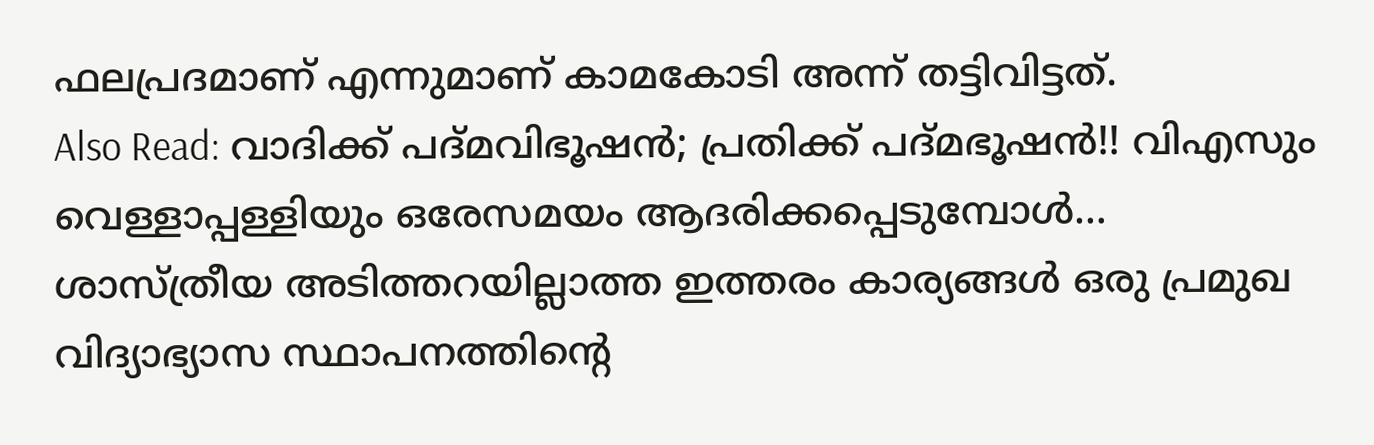ഫലപ്രദമാണ് എന്നുമാണ് കാമകോടി അന്ന് തട്ടിവിട്ടത്.
Also Read: വാദിക്ക് പദ്മവിഭൂഷൻ; പ്രതിക്ക് പദ്മഭൂഷൻ!! വിഎസും വെള്ളാപ്പള്ളിയും ഒരേസമയം ആദരിക്കപ്പെടുമ്പോൾ…
ശാസ്ത്രീയ അടിത്തറയില്ലാത്ത ഇത്തരം കാര്യങ്ങൾ ഒരു പ്രമുഖ വിദ്യാഭ്യാസ സ്ഥാപനത്തിന്റെ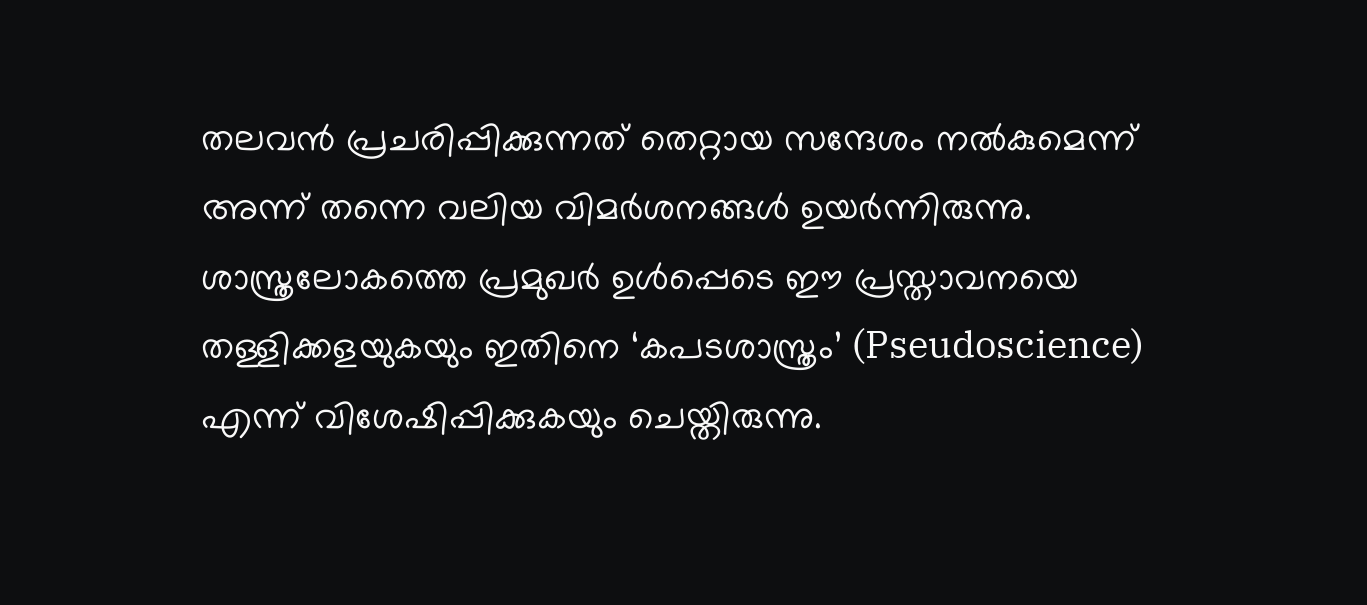തലവൻ പ്രചരിപ്പിക്കുന്നത് തെറ്റായ സന്ദേശം നൽകുമെന്ന് അന്ന് തന്നെ വലിയ വിമർശനങ്ങൾ ഉയർന്നിരുന്നു. ശാസ്ത്രലോകത്തെ പ്രമുഖർ ഉൾപ്പെടെ ഈ പ്രസ്താവനയെ തള്ളിക്കളയുകയും ഇതിനെ ‘കപടശാസ്ത്രം’ (Pseudoscience) എന്ന് വിശേഷിപ്പിക്കുകയും ചെയ്തിരുന്നു.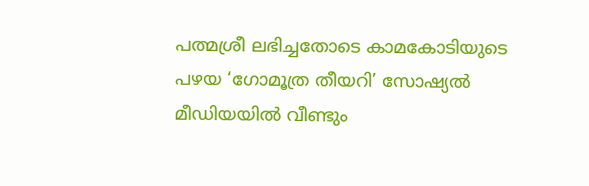പത്മശ്രീ ലഭിച്ചതോടെ കാമകോടിയുടെ പഴയ ‘ഗോമൂത്ര തീയറി’ സോഷ്യൽ മീഡിയയിൽ വീണ്ടും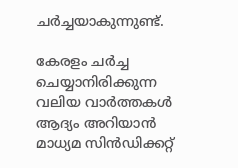ചർച്ചയാകുന്നുണ്ട്.

കേരളം ചർച്ച ചെയ്യാനിരിക്കുന്ന വലിയ വാർത്തകൾ ആദ്യം അറിയാൻ മാധ്യമ സിൻഡിക്കറ്റ്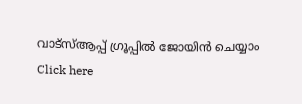വാട്സ്ആപ്പ് ഗ്രൂപ്പിൽ ജോയിൻ ചെയ്യാം
Click here